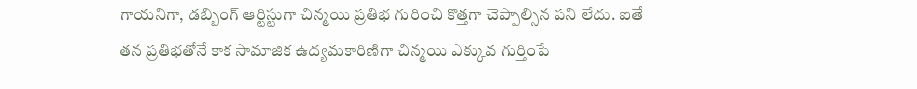గాయనిగా, డబ్బింగ్ ఆర్టిస్టుగా చిన్మయి ప్రతిభ గురించి కొత్తగా చెప్పాల్సిన పని లేదు. ఐతే తన ప్రతిభతోనే కాక సామాజిక ఉద్యమకారిణిగా చిన్మయి ఎక్కువ గుర్తింపే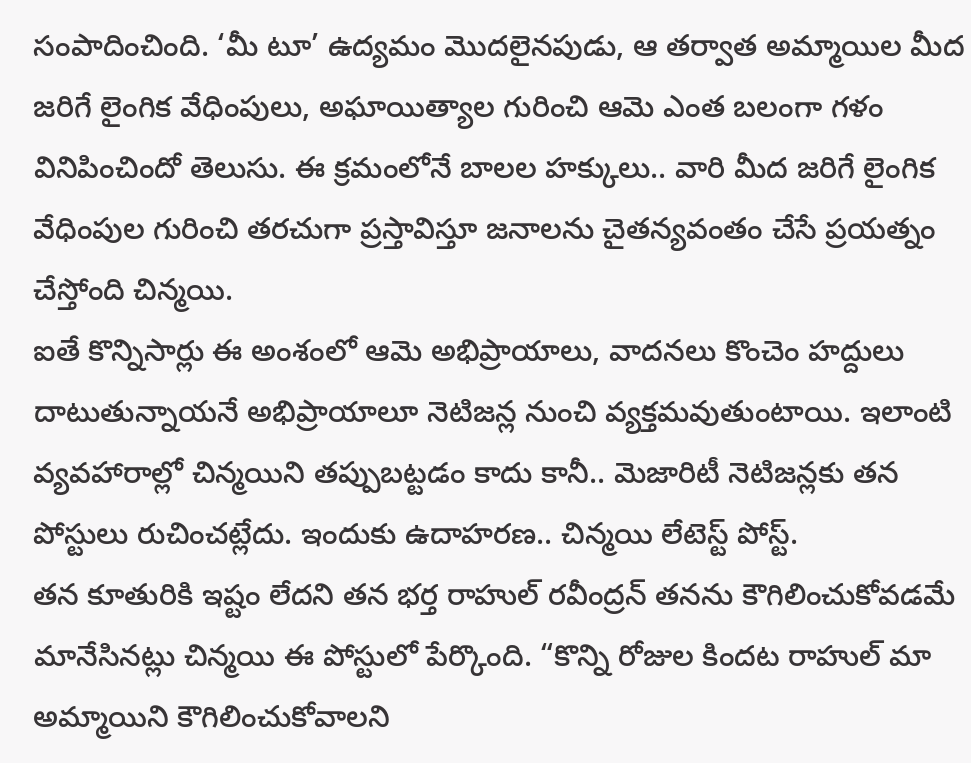సంపాదించింది. ‘మీ టూ’ ఉద్యమం మొదలైనపుడు, ఆ తర్వాత అమ్మాయిల మీద జరిగే లైంగిక వేధింపులు, అఘాయిత్యాల గురించి ఆమె ఎంత బలంగా గళం వినిపించిందో తెలుసు. ఈ క్రమంలోనే బాలల హక్కులు.. వారి మీద జరిగే లైంగిక వేధింపుల గురించి తరచుగా ప్రస్తావిస్తూ జనాలను చైతన్యవంతం చేసే ప్రయత్నం చేస్తోంది చిన్మయి.
ఐతే కొన్నిసార్లు ఈ అంశంలో ఆమె అభిప్రాయాలు, వాదనలు కొంచెం హద్దులు దాటుతున్నాయనే అభిప్రాయాలూ నెటిజన్ల నుంచి వ్యక్తమవుతుంటాయి. ఇలాంటి వ్యవహారాల్లో చిన్మయిని తప్పుబట్టడం కాదు కానీ.. మెజారిటీ నెటిజన్లకు తన పోస్టులు రుచించట్లేదు. ఇందుకు ఉదాహరణ.. చిన్మయి లేటెస్ట్ పోస్ట్.
తన కూతురికి ఇష్టం లేదని తన భర్త రాహుల్ రవీంద్రన్ తనను కౌగిలించుకోవడమే మానేసినట్లు చిన్మయి ఈ పోస్టులో పేర్కొంది. “కొన్ని రోజుల కిందట రాహుల్ మా అమ్మాయిని కౌగిలించుకోవాలని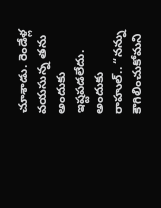చూశాడు. రెండేళ్ల వయసున్న తను అందుకు ఇష్టపడలేదు. అందుకు రాహుల్.. “నన్ను కౌగిలించుకోమని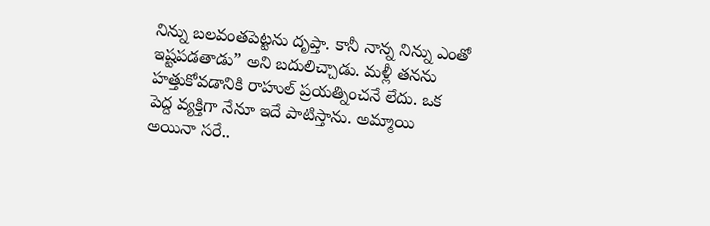నిన్ను బలవంతపెట్టను దృప్తా. కానీ నాన్న నిన్ను ఎంతో ఇష్టపడతాడు” అని బదులిచ్చాడు. మళ్లీ తనను హత్తుకోవడానికి రాహుల్ ప్రయత్నించనే లేదు. ఒక పెద్ద వ్యక్తిగా నేనూ ఇదే పాటిస్తాను. అమ్మాయి అయినా సరే..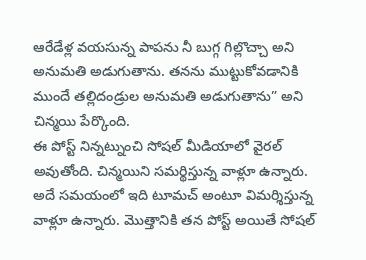ఆరేడేళ్ల వయసున్న పాపను నీ బుగ్గ గిల్లొచ్చా అని అనుమతి అడుగుతాను. తనను ముట్టుకోవడానికి ముందే తల్లిదండ్రుల అనుమతి అడుగుతాను” అని చిన్మయి పేర్కొంది.
ఈ పోస్ట్ నిన్నట్నుంచి సోషల్ మీడియాలో వైరల్ అవుతోంది. చిన్మయిని సమర్థిస్తున్న వాళ్లూ ఉన్నారు. అదే సమయంలో ఇది టూమచ్ అంటూ విమర్శిస్తున్న వాళ్లూ ఉన్నారు. మొత్తానికి తన పోస్ట్ అయితే సోషల్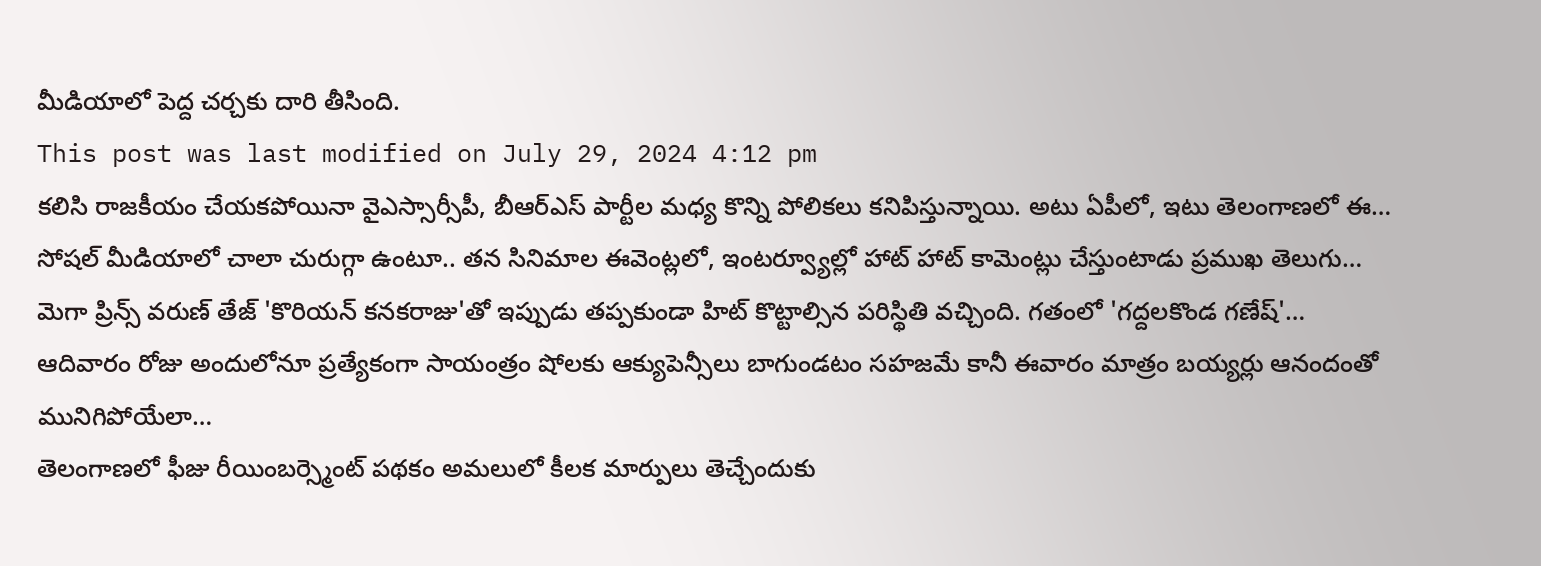మీడియాలో పెద్ద చర్చకు దారి తీసింది.
This post was last modified on July 29, 2024 4:12 pm
కలిసి రాజకీయం చేయకపోయినా వైఎస్సార్సీపీ, బీఆర్ఎస్ పార్టీల మధ్య కొన్ని పోలికలు కనిపిస్తున్నాయి. అటు ఏపీలో, ఇటు తెలంగాణలో ఈ…
సోషల్ మీడియాలో చాలా చురుగ్గా ఉంటూ.. తన సినిమాల ఈవెంట్లలో, ఇంటర్వ్యూల్లో హాట్ హాట్ కామెంట్లు చేస్తుంటాడు ప్రముఖ తెలుగు…
మెగా ప్రిన్స్ వరుణ్ తేజ్ 'కొరియన్ కనకరాజు'తో ఇప్పుడు తప్పకుండా హిట్ కొట్టాల్సిన పరిస్థితి వచ్చింది. గతంలో 'గద్దలకొండ గణేష్'…
ఆదివారం రోజు అందులోనూ ప్రత్యేకంగా సాయంత్రం షోలకు ఆక్యుపెన్సీలు బాగుండటం సహజమే కానీ ఈవారం మాత్రం బయ్యర్లు ఆనందంతో మునిగిపోయేలా…
తెలంగాణలో ఫీజు రీయింబర్స్మెంట్ పథకం అమలులో కీలక మార్పులు తెచ్చేందుకు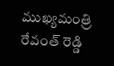ముఖ్యమంత్రి రేవంత్ రెడ్డి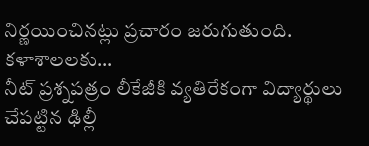నిర్ణయించినట్లు ప్రచారం జరుగుతుంది. కళాశాలలకు…
నీట్ ప్రశ్నపత్రం లీకేజీకి వ్యతిరేకంగా విద్యార్థులు చేపట్టిన ఢిల్లీ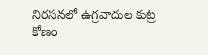నిరసనలో ఉగ్రవాదుల కుట్ర కోణం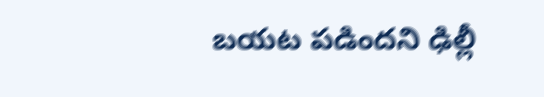బయట పడిందని ఢిల్లీ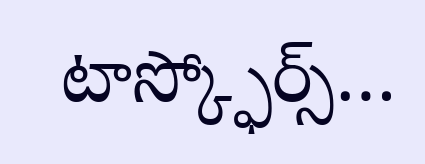టాస్క్ఫోర్స్…